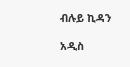ብሉይ ኪዳን

አዲስ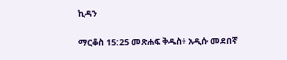ኪዳን

ማርቆስ 15:25 መጽሐፍ ቅዱስ፥ አዲሱ መደበኛ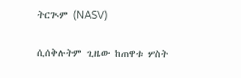ትርጒም (NASV)

ሲሰቅሉትም ጊዜው ከጠዋቱ ሦስት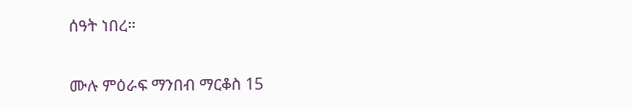ሰዓት ነበረ።

ሙሉ ምዕራፍ ማንበብ ማርቆስ 15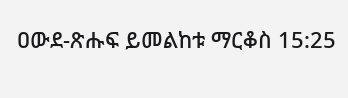ዐውደ-ጽሑፍ ይመልከቱ ማርቆስ 15:25